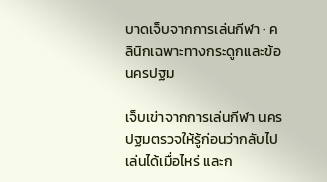บาดเจ็บจากการเล่นกีฬา · คลินิกเฉพาะทางกระดูกและข้อ นครปฐม

เจ็บเข่าจากการเล่นกีฬา นครปฐมตรวจให้รู้ก่อนว่ากลับไปเล่นได้เมื่อไหร่ และก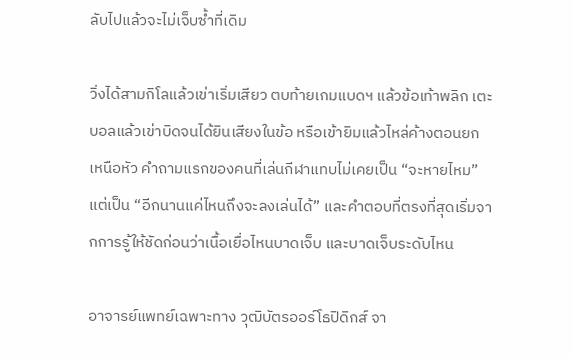ลับไปแล้วจะไม่เจ็บซ้ำที่เดิม

วิ่งได้สามกิโลแล้วเข่าเริ่มเสียว ตบท้ายเกมแบดฯ แล้วข้อเท้าพลิก เตะบอลแล้วเข่าบิดจนได้ยินเสียงในข้อ หรือเข้ายิมแล้วไหล่ค้างตอนยกเหนือหัว คำถามแรกของคนที่เล่นกีฬาแทบไม่เคยเป็น “จะหายไหม” แต่เป็น “อีกนานแค่ไหนถึงจะลงเล่นได้” และคำตอบที่ตรงที่สุดเริ่มจากการรู้ให้ชัดก่อนว่าเนื้อเยื่อไหนบาดเจ็บ และบาดเจ็บระดับไหน

อาจารย์แพทย์เฉพาะทาง วุฒิบัตรออร์โธปิดิกส์ จา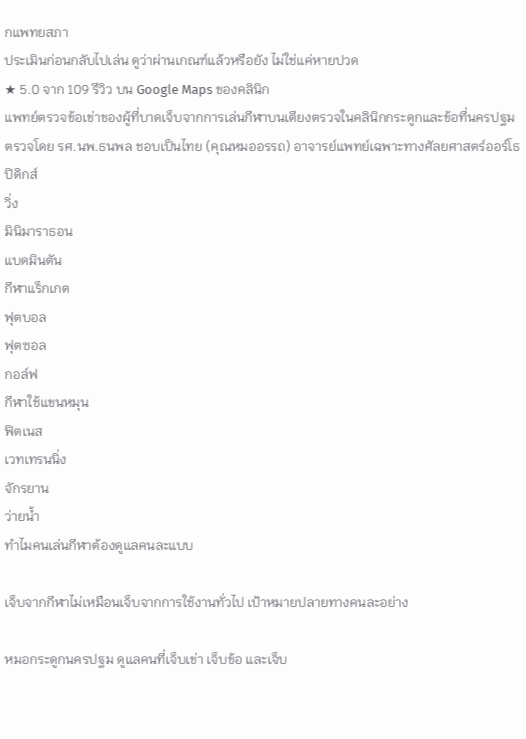กแพทยสภา
ประเมินก่อนกลับไปเล่น ดูว่าผ่านเกณฑ์แล้วหรือยัง ไม่ใช่แค่หายปวด
★ 5.0 จาก 109 รีวิว บน Google Maps ของคลินิก
แพทย์ตรวจข้อเข่าของผู้ที่บาดเจ็บจากการเล่นกีฬาบนเตียงตรวจในคลินิกกระดูกและข้อที่นครปฐม
ตรวจโดย รศ.นพ.ธนพล ชอบเป็นไทย (คุณหมออรรถ) อาจารย์แพทย์เฉพาะทางศัลยศาสตร์ออร์โธปิดิกส์
วิ่ง
มินิมาราธอน
แบดมินตัน
กีฬาแร็กเกต
ฟุตบอล
ฟุตซอล
กอล์ฟ
กีฬาใช้แขนหมุน
ฟิตเนส
เวทเทรนนิ่ง
จักรยาน
ว่ายน้ำ
ทำไมคนเล่นกีฬาต้องดูแลคนละแบบ

เจ็บจากกีฬาไม่เหมือนเจ็บจากการใช้งานทั่วไป เป้าหมายปลายทางคนละอย่าง

หมอกระดูกนครปฐม ดูแลคนที่เจ็บเข่า เจ็บข้อ และเจ็บ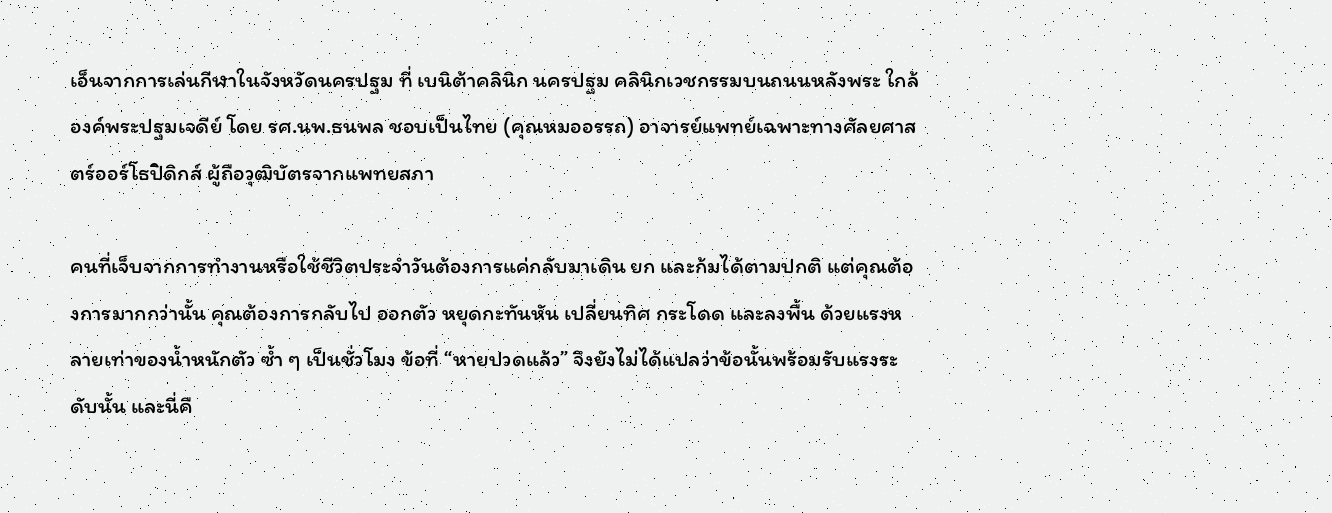เอ็นจากการเล่นกีฬาในจังหวัดนครปฐม ที่ เบนิต้าคลินิก นครปฐม คลินิกเวชกรรมบนถนนหลังพระ ใกล้องค์พระปฐมเจดีย์ โดย รศ.นพ.ธนพล ชอบเป็นไทย (คุณหมออรรถ) อาจารย์แพทย์เฉพาะทางศัลยศาสตร์ออร์โธปิดิกส์ ผู้ถือวุฒิบัตรจากแพทยสภา

คนที่เจ็บจากการทำงานหรือใช้ชีวิตประจำวันต้องการแค่กลับมาเดิน ยก และก้มได้ตามปกติ แต่คุณต้องการมากกว่านั้น คุณต้องการกลับไป ออกตัว หยุดกะทันหัน เปลี่ยนทิศ กระโดด และลงพื้น ด้วยแรงหลายเท่าของน้ำหนักตัว ซ้ำ ๆ เป็นชั่วโมง ข้อที่ “หายปวดแล้ว” จึงยังไม่ได้แปลว่าข้อนั้นพร้อมรับแรงระดับนั้น และนี่คื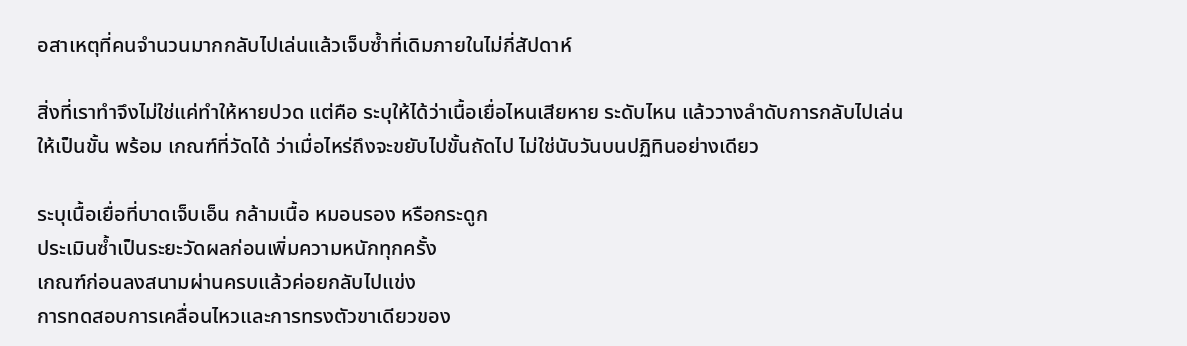อสาเหตุที่คนจำนวนมากกลับไปเล่นแล้วเจ็บซ้ำที่เดิมภายในไม่กี่สัปดาห์

สิ่งที่เราทำจึงไม่ใช่แค่ทำให้หายปวด แต่คือ ระบุให้ได้ว่าเนื้อเยื่อไหนเสียหาย ระดับไหน แล้ววางลำดับการกลับไปเล่นให้เป็นขั้น พร้อม เกณฑ์ที่วัดได้ ว่าเมื่อไหร่ถึงจะขยับไปขั้นถัดไป ไม่ใช่นับวันบนปฏิทินอย่างเดียว

ระบุเนื้อเยื่อที่บาดเจ็บเอ็น กล้ามเนื้อ หมอนรอง หรือกระดูก
ประเมินซ้ำเป็นระยะวัดผลก่อนเพิ่มความหนักทุกครั้ง
เกณฑ์ก่อนลงสนามผ่านครบแล้วค่อยกลับไปแข่ง
การทดสอบการเคลื่อนไหวและการทรงตัวขาเดียวของ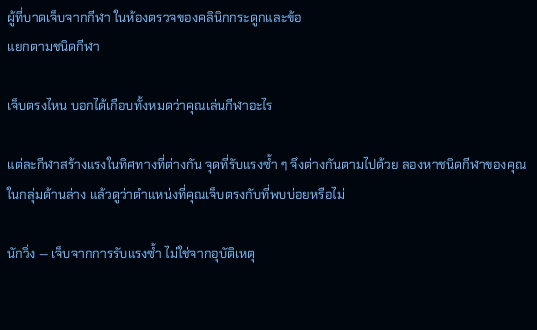ผู้ที่บาดเจ็บจากกีฬา ในห้องตรวจของคลินิกกระดูกและข้อ
แยกตามชนิดกีฬา

เจ็บตรงไหน บอกได้เกือบทั้งหมดว่าคุณเล่นกีฬาอะไร

แต่ละกีฬาสร้างแรงในทิศทางที่ต่างกัน จุดที่รับแรงซ้ำ ๆ จึงต่างกันตามไปด้วย ลองหาชนิดกีฬาของคุณในกลุ่มด้านล่าง แล้วดูว่าตำแหน่งที่คุณเจ็บตรงกับที่พบบ่อยหรือไม่

นักวิ่ง — เจ็บจากการรับแรงซ้ำ ไม่ใช่จากอุบัติเหตุ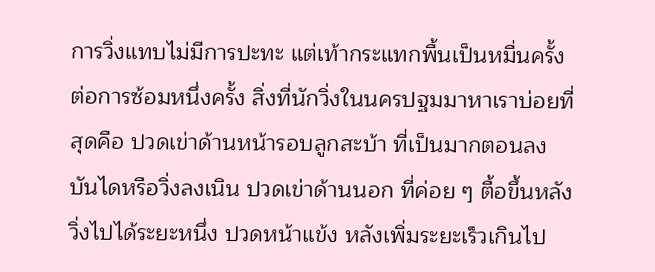การวิ่งแทบไม่มีการปะทะ แต่เท้ากระแทกพื้นเป็นหมื่นครั้งต่อการซ้อมหนึ่งครั้ง สิ่งที่นักวิ่งในนครปฐมมาหาเราบ่อยที่สุดคือ ปวดเข่าด้านหน้ารอบลูกสะบ้า ที่เป็นมากตอนลงบันไดหรือวิ่งลงเนิน ปวดเข่าด้านนอก ที่ค่อย ๆ ตื้อขึ้นหลังวิ่งไปได้ระยะหนึ่ง ปวดหน้าแข้ง หลังเพิ่มระยะเร็วเกินไป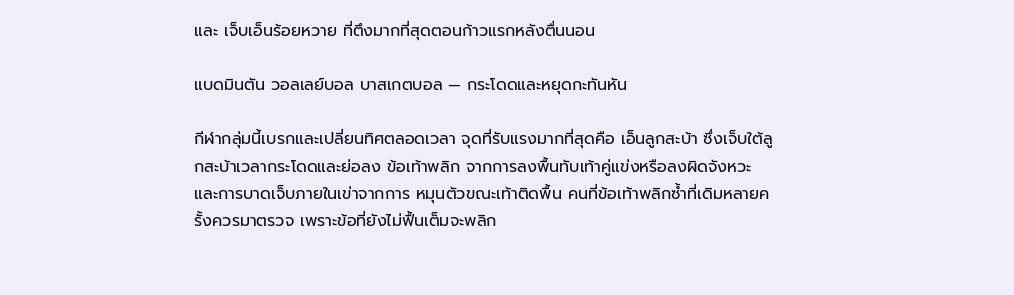และ เจ็บเอ็นร้อยหวาย ที่ตึงมากที่สุดตอนก้าวแรกหลังตื่นนอน

แบดมินตัน วอลเลย์บอล บาสเกตบอล — กระโดดและหยุดกะทันหัน

กีฬากลุ่มนี้เบรกและเปลี่ยนทิศตลอดเวลา จุดที่รับแรงมากที่สุดคือ เอ็นลูกสะบ้า ซึ่งเจ็บใต้ลูกสะบ้าเวลากระโดดและย่อลง ข้อเท้าพลิก จากการลงพื้นทับเท้าคู่แข่งหรือลงผิดจังหวะ และการบาดเจ็บภายในเข่าจากการ หมุนตัวขณะเท้าติดพื้น คนที่ข้อเท้าพลิกซ้ำที่เดิมหลายครั้งควรมาตรวจ เพราะข้อที่ยังไม่ฟื้นเต็มจะพลิก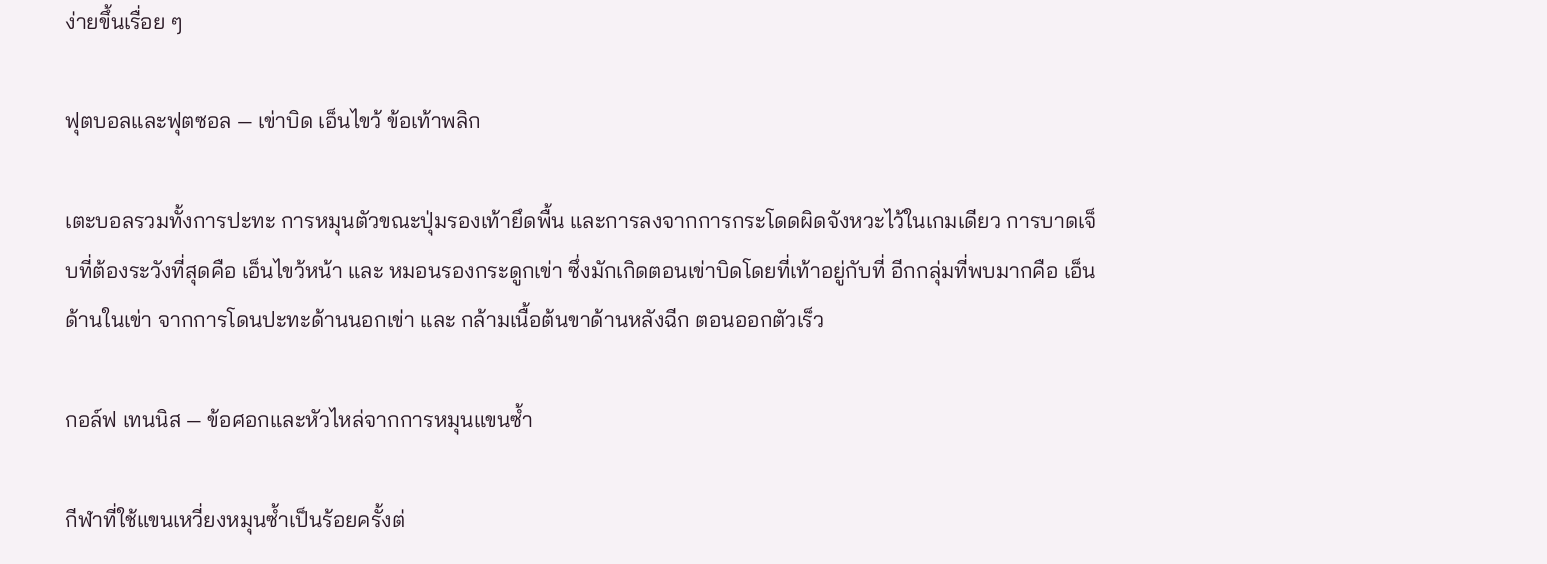ง่ายขึ้นเรื่อย ๆ

ฟุตบอลและฟุตซอล — เข่าบิด เอ็นไขว้ ข้อเท้าพลิก

เตะบอลรวมทั้งการปะทะ การหมุนตัวขณะปุ่มรองเท้ายึดพื้น และการลงจากการกระโดดผิดจังหวะไว้ในเกมเดียว การบาดเจ็บที่ต้องระวังที่สุดคือ เอ็นไขว้หน้า และ หมอนรองกระดูกเข่า ซึ่งมักเกิดตอนเข่าบิดโดยที่เท้าอยู่กับที่ อีกกลุ่มที่พบมากคือ เอ็นด้านในเข่า จากการโดนปะทะด้านนอกเข่า และ กล้ามเนื้อต้นขาด้านหลังฉีก ตอนออกตัวเร็ว

กอล์ฟ เทนนิส — ข้อศอกและหัวไหล่จากการหมุนแขนซ้ำ

กีฬาที่ใช้แขนเหวี่ยงหมุนซ้ำเป็นร้อยครั้งต่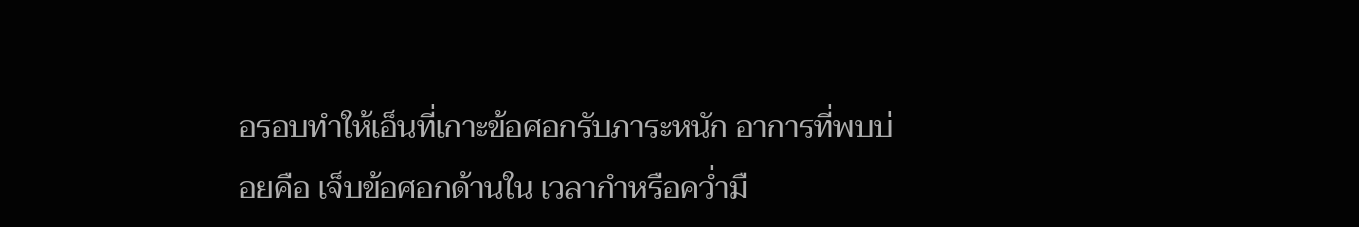อรอบทำให้เอ็นที่เกาะข้อศอกรับภาระหนัก อาการที่พบบ่อยคือ เจ็บข้อศอกด้านใน เวลากำหรือคว่ำมื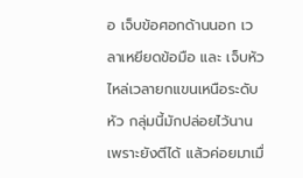อ เจ็บข้อศอกด้านนอก เวลาเหยียดข้อมือ และ เจ็บหัวไหล่เวลายกแขนเหนือระดับหัว กลุ่มนี้มักปล่อยไว้นานเพราะยังตีได้ แล้วค่อยมาเมื่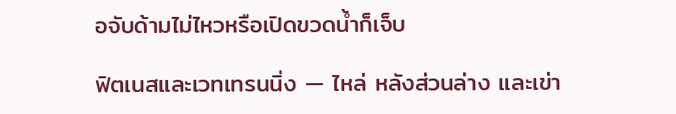อจับด้ามไม่ไหวหรือเปิดขวดน้ำก็เจ็บ

ฟิตเนสและเวทเทรนนิ่ง — ไหล่ หลังส่วนล่าง และเข่า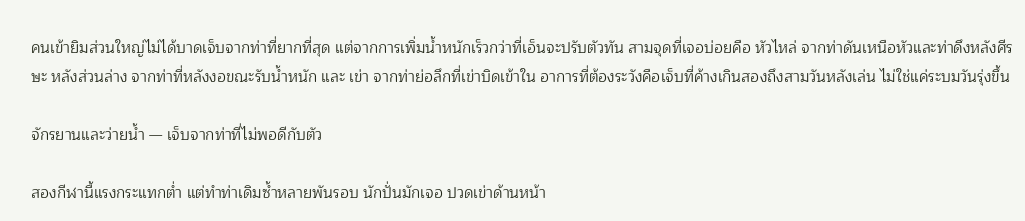คนเข้ายิมส่วนใหญ่ไม่ได้บาดเจ็บจากท่าที่ยากที่สุด แต่จากการเพิ่มน้ำหนักเร็วกว่าที่เอ็นจะปรับตัวทัน สามจุดที่เจอบ่อยคือ หัวไหล่ จากท่าดันเหนือหัวและท่าดึงหลังศีรษะ หลังส่วนล่าง จากท่าที่หลังงอขณะรับน้ำหนัก และ เข่า จากท่าย่อลึกที่เข่าบิดเข้าใน อาการที่ต้องระวังคือเจ็บที่ค้างเกินสองถึงสามวันหลังเล่น ไม่ใช่แค่ระบมวันรุ่งขึ้น

จักรยานและว่ายน้ำ — เจ็บจากท่าที่ไม่พอดีกับตัว

สองกีฬานี้แรงกระแทกต่ำ แต่ทำท่าเดิมซ้ำหลายพันรอบ นักปั่นมักเจอ ปวดเข่าด้านหน้า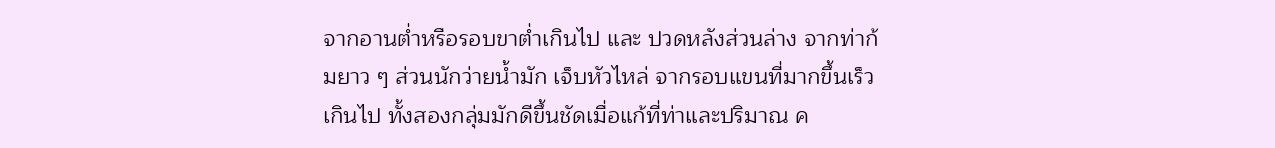จากอานต่ำหรือรอบขาต่ำเกินไป และ ปวดหลังส่วนล่าง จากท่าก้มยาว ๆ ส่วนนักว่ายน้ำมัก เจ็บหัวไหล่ จากรอบแขนที่มากขึ้นเร็วเกินไป ทั้งสองกลุ่มมักดีขึ้นชัดเมื่อแก้ที่ท่าและปริมาณ ค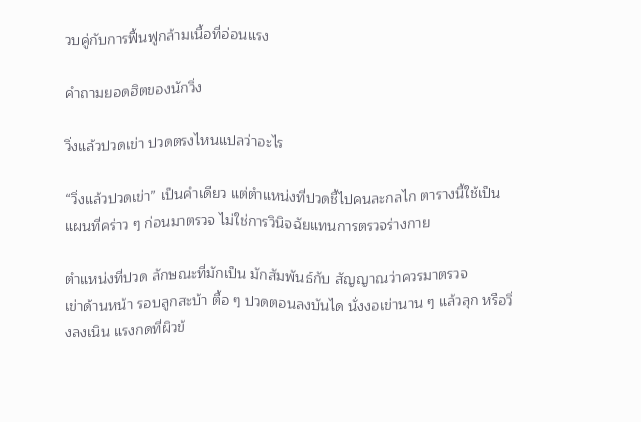วบคู่กับการฟื้นฟูกล้ามเนื้อที่อ่อนแรง

คำถามยอดฮิตของนักวิ่ง

วิ่งแล้วปวดเข่า ปวดตรงไหนแปลว่าอะไร

“วิ่งแล้วปวดเข่า” เป็นคำเดียว แต่ตำแหน่งที่ปวดชี้ไปคนละกลไก ตารางนี้ใช้เป็นแผนที่คร่าว ๆ ก่อนมาตรวจ ไม่ใช่การวินิจฉัยแทนการตรวจร่างกาย

ตำแหน่งที่ปวด ลักษณะที่มักเป็น มักสัมพันธ์กับ สัญญาณว่าควรมาตรวจ
เข่าด้านหน้า รอบลูกสะบ้า ตื้อ ๆ ปวดตอนลงบันได นั่งงอเข่านาน ๆ แล้วลุก หรือวิ่งลงเนิน แรงกดที่ผิวข้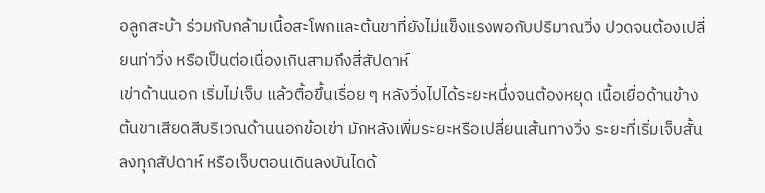อลูกสะบ้า ร่วมกับกล้ามเนื้อสะโพกและต้นขาที่ยังไม่แข็งแรงพอกับปริมาณวิ่ง ปวดจนต้องเปลี่ยนท่าวิ่ง หรือเป็นต่อเนื่องเกินสามถึงสี่สัปดาห์
เข่าด้านนอก เริ่มไม่เจ็บ แล้วตื้อขึ้นเรื่อย ๆ หลังวิ่งไปได้ระยะหนึ่งจนต้องหยุด เนื้อเยื่อด้านข้างต้นขาเสียดสีบริเวณด้านนอกข้อเข่า มักหลังเพิ่มระยะหรือเปลี่ยนเส้นทางวิ่ง ระยะที่เริ่มเจ็บสั้นลงทุกสัปดาห์ หรือเจ็บตอนเดินลงบันไดด้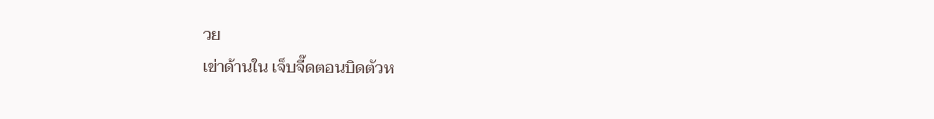วย
เข่าด้านใน เจ็บจี๊ดตอนบิดตัวห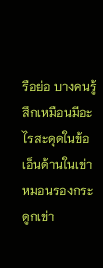รือย่อ บางคนรู้สึกเหมือนมีอะไรสะดุดในข้อ เอ็นด้านในเข่า หมอนรองกระดูกเข่า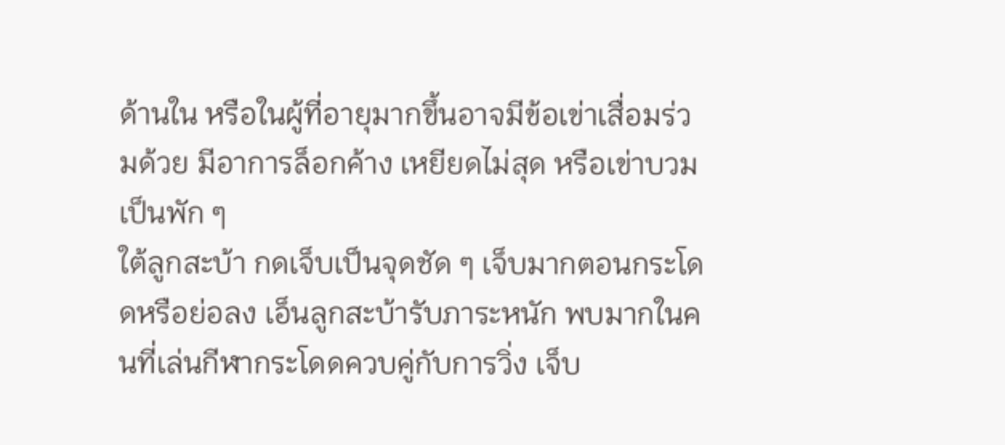ด้านใน หรือในผู้ที่อายุมากขึ้นอาจมีข้อเข่าเสื่อมร่วมด้วย มีอาการล็อกค้าง เหยียดไม่สุด หรือเข่าบวมเป็นพัก ๆ
ใต้ลูกสะบ้า กดเจ็บเป็นจุดชัด ๆ เจ็บมากตอนกระโดดหรือย่อลง เอ็นลูกสะบ้ารับภาระหนัก พบมากในคนที่เล่นกีฬากระโดดควบคู่กับการวิ่ง เจ็บ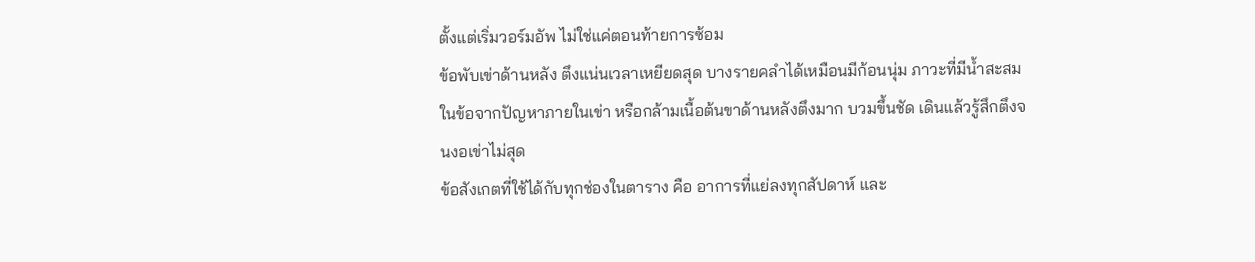ตั้งแต่เริ่มวอร์มอัพ ไม่ใช่แค่ตอนท้ายการซ้อม
ข้อพับเข่าด้านหลัง ตึงแน่นเวลาเหยียดสุด บางรายคลำได้เหมือนมีก้อนนุ่ม ภาวะที่มีน้ำสะสมในข้อจากปัญหาภายในเข่า หรือกล้ามเนื้อต้นขาด้านหลังตึงมาก บวมขึ้นชัด เดินแล้วรู้สึกตึงจนงอเข่าไม่สุด
ข้อสังเกตที่ใช้ได้กับทุกช่องในตาราง คือ อาการที่แย่ลงทุกสัปดาห์ และ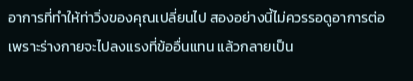อาการที่ทำให้ท่าวิ่งของคุณเปลี่ยนไป สองอย่างนี้ไม่ควรรอดูอาการต่อ เพราะร่างกายจะไปลงแรงที่ข้ออื่นแทน แล้วกลายเป็น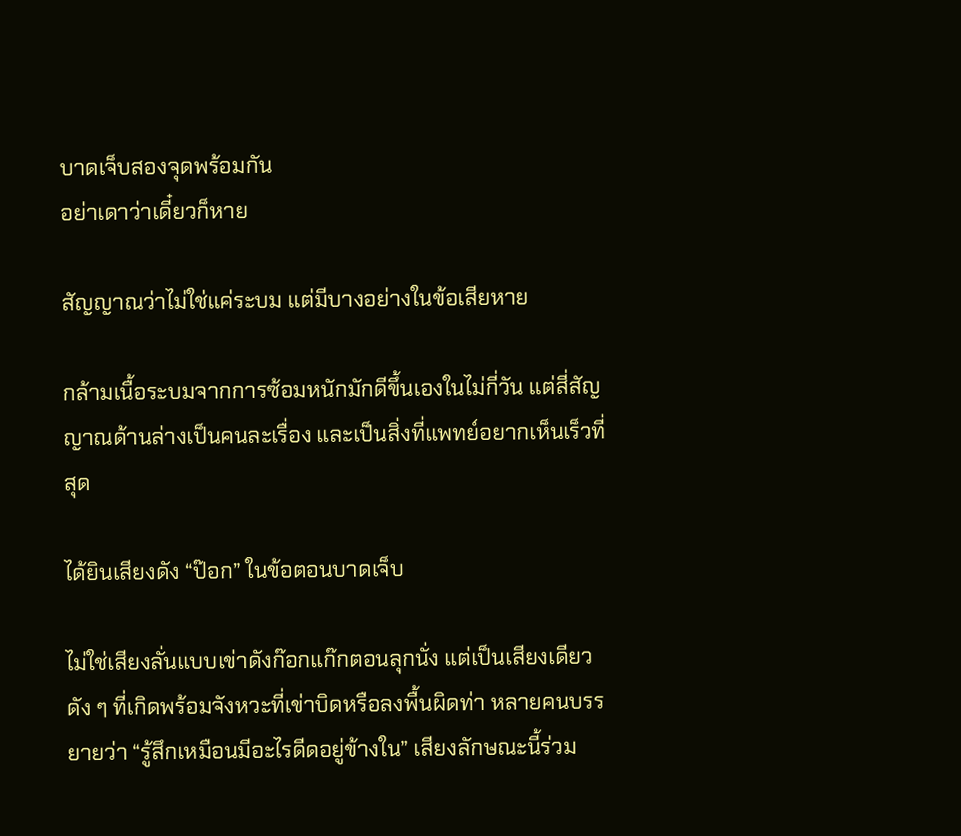บาดเจ็บสองจุดพร้อมกัน
อย่าเดาว่าเดี๋ยวก็หาย

สัญญาณว่าไม่ใช่แค่ระบม แต่มีบางอย่างในข้อเสียหาย

กล้ามเนื้อระบมจากการซ้อมหนักมักดีขึ้นเองในไม่กี่วัน แต่สี่สัญญาณด้านล่างเป็นคนละเรื่อง และเป็นสิ่งที่แพทย์อยากเห็นเร็วที่สุด

ได้ยินเสียงดัง “ป๊อก” ในข้อตอนบาดเจ็บ

ไม่ใช่เสียงลั่นแบบเข่าดังก๊อกแก๊กตอนลุกนั่ง แต่เป็นเสียงเดียวดัง ๆ ที่เกิดพร้อมจังหวะที่เข่าบิดหรือลงพื้นผิดท่า หลายคนบรรยายว่า “รู้สึกเหมือนมีอะไรดีดอยู่ข้างใน” เสียงลักษณะนี้ร่วม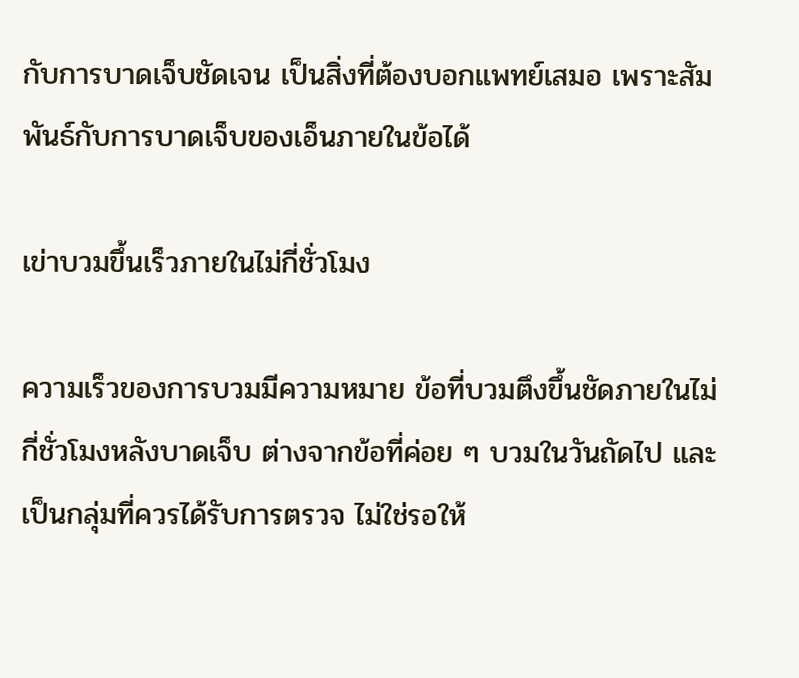กับการบาดเจ็บชัดเจน เป็นสิ่งที่ต้องบอกแพทย์เสมอ เพราะสัมพันธ์กับการบาดเจ็บของเอ็นภายในข้อได้

เข่าบวมขึ้นเร็วภายในไม่กี่ชั่วโมง

ความเร็วของการบวมมีความหมาย ข้อที่บวมตึงขึ้นชัดภายในไม่กี่ชั่วโมงหลังบาดเจ็บ ต่างจากข้อที่ค่อย ๆ บวมในวันถัดไป และเป็นกลุ่มที่ควรได้รับการตรวจ ไม่ใช่รอให้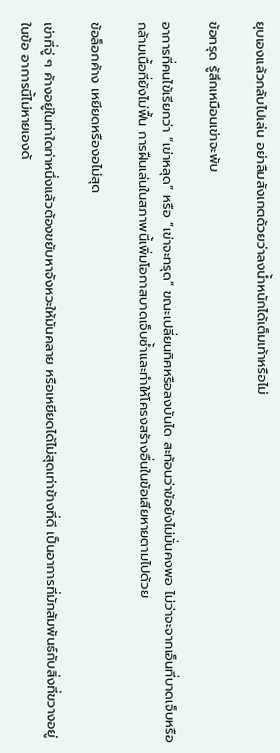ยุบเองแล้วกลับไปเล่น อย่าลืมสังเกตด้วยว่าลงน้ำหนักได้เต็มเท้าหรือไม่

ข้อทรุด รู้สึกเหมือนเข่าจะพับ

อาการที่คนไข้เรียกว่า “เข่าหลุด” หรือ “เข่าจะทรุด” ขณะเปลี่ยนทิศหรือลงบันได สะท้อนว่าข้อยังไม่มั่นคงพอ ไม่ว่าจะจากเอ็นที่บาดเจ็บหรือกล้ามเนื้อที่ยังไม่ฟื้น การฝืนเล่นในสภาพนี้เพิ่มโอกาสบาดเจ็บซ้ำและทำให้โครงสร้างอื่นในข้อเสียหายตามไปด้วย

ข้อล็อกค้าง เหยียดหรืองอไม่สุด

เข่าที่จู่ ๆ ค้างอยู่ในท่าใดท่าหนึ่งแล้วต้องขยับหาจังหวะให้มันคลาย หรือเหยียดได้ไม่สุดเท่าข้างที่ดี เป็นอาการที่มักสัมพันธ์กับสิ่งที่ขวางอยู่ในข้อ อาการนี้ไม่หายเองด้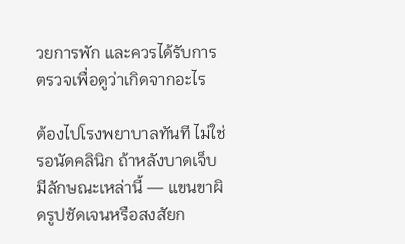วยการพัก และควรได้รับการตรวจเพื่อดูว่าเกิดจากอะไร

ต้องไปโรงพยาบาลทันที ไม่ใช่รอนัดคลินิก ถ้าหลังบาดเจ็บมีลักษณะเหล่านี้ — แขนขาผิดรูปชัดเจนหรือสงสัยก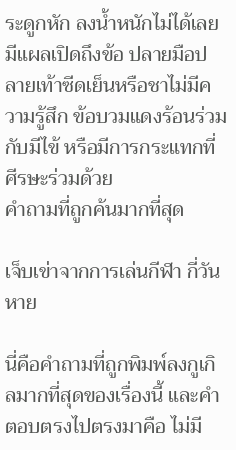ระดูกหัก ลงน้ำหนักไม่ได้เลย มีแผลเปิดถึงข้อ ปลายมือปลายเท้าซีดเย็นหรือชาไม่มีความรู้สึก ข้อบวมแดงร้อนร่วมกับมีไข้ หรือมีการกระแทกที่ศีรษะร่วมด้วย
คำถามที่ถูกค้นมากที่สุด

เจ็บเข่าจากการเล่นกีฬา กี่วันหาย

นี่คือคำถามที่ถูกพิมพ์ลงกูเกิลมากที่สุดของเรื่องนี้ และคำตอบตรงไปตรงมาคือ ไม่มี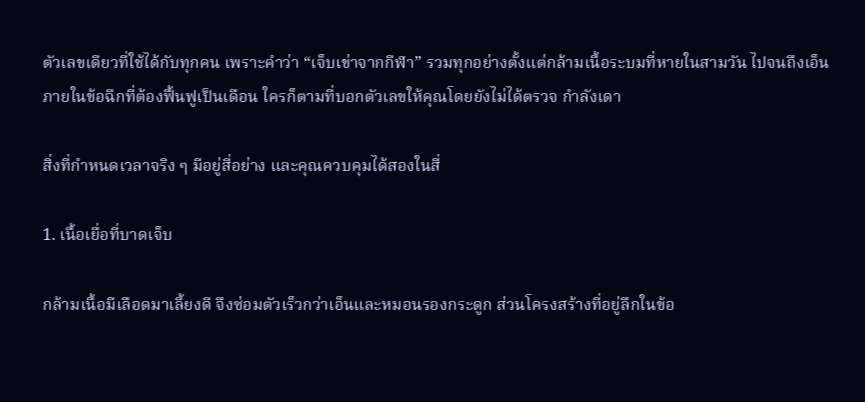ตัวเลขเดียวที่ใช้ได้กับทุกคน เพราะคำว่า “เจ็บเข่าจากกีฬา” รวมทุกอย่างตั้งแต่กล้ามเนื้อระบมที่หายในสามวัน ไปจนถึงเอ็นภายในข้อฉีกที่ต้องฟื้นฟูเป็นเดือน ใครก็ตามที่บอกตัวเลขให้คุณโดยยังไม่ได้ตรวจ กำลังเดา

สิ่งที่กำหนดเวลาจริง ๆ มีอยู่สี่อย่าง และคุณควบคุมได้สองในสี่

1. เนื้อเยื่อที่บาดเจ็บ

กล้ามเนื้อมีเลือดมาเลี้ยงดี จึงซ่อมตัวเร็วกว่าเอ็นและหมอนรองกระดูก ส่วนโครงสร้างที่อยู่ลึกในข้อ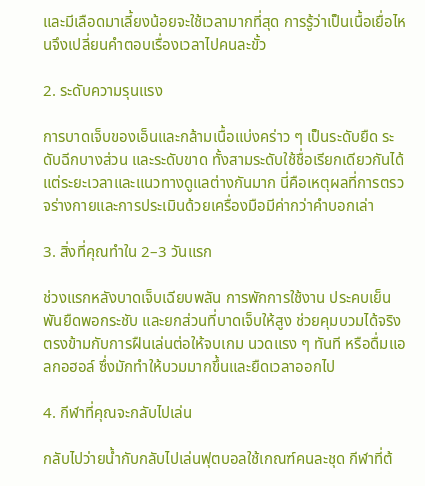และมีเลือดมาเลี้ยงน้อยจะใช้เวลามากที่สุด การรู้ว่าเป็นเนื้อเยื่อไหนจึงเปลี่ยนคำตอบเรื่องเวลาไปคนละขั้ว

2. ระดับความรุนแรง

การบาดเจ็บของเอ็นและกล้ามเนื้อแบ่งคร่าว ๆ เป็นระดับยืด ระดับฉีกบางส่วน และระดับขาด ทั้งสามระดับใช้ชื่อเรียกเดียวกันได้ แต่ระยะเวลาและแนวทางดูแลต่างกันมาก นี่คือเหตุผลที่การตรวจร่างกายและการประเมินด้วยเครื่องมือมีค่ากว่าคำบอกเล่า

3. สิ่งที่คุณทำใน 2–3 วันแรก

ช่วงแรกหลังบาดเจ็บเฉียบพลัน การพักการใช้งาน ประคบเย็น พันยืดพอกระชับ และยกส่วนที่บาดเจ็บให้สูง ช่วยคุมบวมได้จริง ตรงข้ามกับการฝืนเล่นต่อให้จบเกม นวดแรง ๆ ทันที หรือดื่มแอลกอฮอล์ ซึ่งมักทำให้บวมมากขึ้นและยืดเวลาออกไป

4. กีฬาที่คุณจะกลับไปเล่น

กลับไปว่ายน้ำกับกลับไปเล่นฟุตบอลใช้เกณฑ์คนละชุด กีฬาที่ต้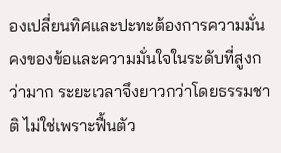องเปลี่ยนทิศและปะทะต้องการความมั่นคงของข้อและความมั่นใจในระดับที่สูงกว่ามาก ระยะเวลาจึงยาวกว่าโดยธรรมชาติ ไม่ใช่เพราะฟื้นตัว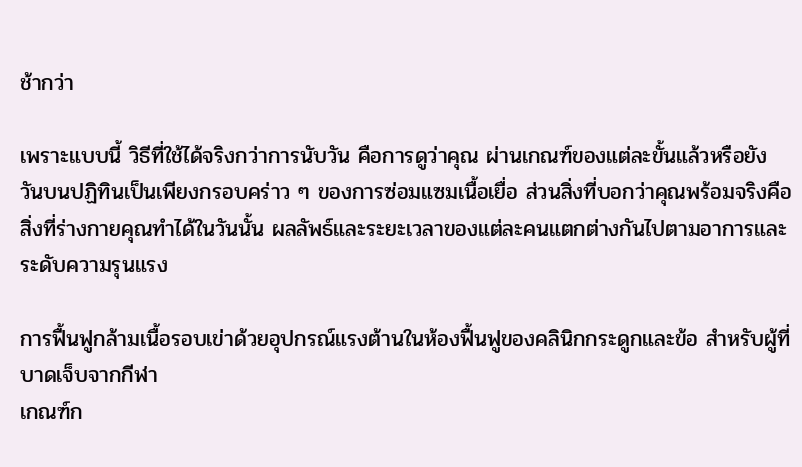ช้ากว่า

เพราะแบบนี้ วิธีที่ใช้ได้จริงกว่าการนับวัน คือการดูว่าคุณ ผ่านเกณฑ์ของแต่ละขั้นแล้วหรือยัง วันบนปฏิทินเป็นเพียงกรอบคร่าว ๆ ของการซ่อมแซมเนื้อเยื่อ ส่วนสิ่งที่บอกว่าคุณพร้อมจริงคือสิ่งที่ร่างกายคุณทำได้ในวันนั้น ผลลัพธ์และระยะเวลาของแต่ละคนแตกต่างกันไปตามอาการและระดับความรุนแรง

การฟื้นฟูกล้ามเนื้อรอบเข่าด้วยอุปกรณ์แรงต้านในห้องฟื้นฟูของคลินิกกระดูกและข้อ สำหรับผู้ที่บาดเจ็บจากกีฬา
เกณฑ์ก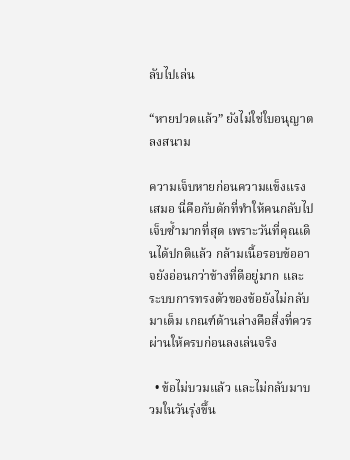ลับไปเล่น

“หายปวดแล้ว” ยังไม่ใช่ใบอนุญาตลงสนาม

ความเจ็บหายก่อนความแข็งแรงเสมอ นี่คือกับดักที่ทำให้คนกลับไปเจ็บซ้ำมากที่สุด เพราะวันที่คุณเดินได้ปกติแล้ว กล้ามเนื้อรอบข้ออาจยังอ่อนกว่าข้างที่ดีอยู่มาก และระบบการทรงตัวของข้อยังไม่กลับมาเต็ม เกณฑ์ด้านล่างคือสิ่งที่ควรผ่านให้ครบก่อนลงเล่นจริง

  • ข้อไม่บวมแล้ว และไม่กลับมาบวมในวันรุ่งขึ้น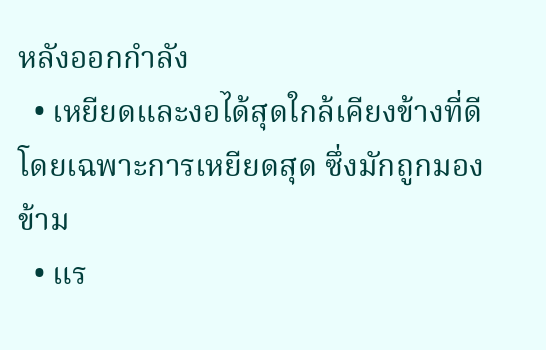หลังออกกำลัง
  • เหยียดและงอได้สุดใกล้เคียงข้างที่ดี โดยเฉพาะการเหยียดสุด ซึ่งมักถูกมองข้าม
  • แร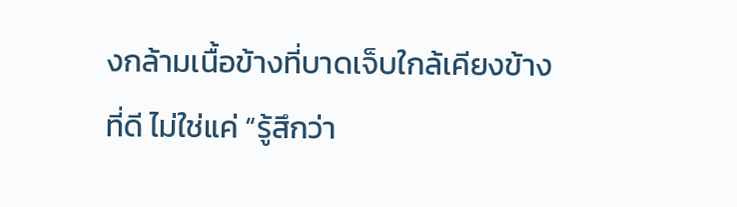งกล้ามเนื้อข้างที่บาดเจ็บใกล้เคียงข้างที่ดี ไม่ใช่แค่ “รู้สึกว่า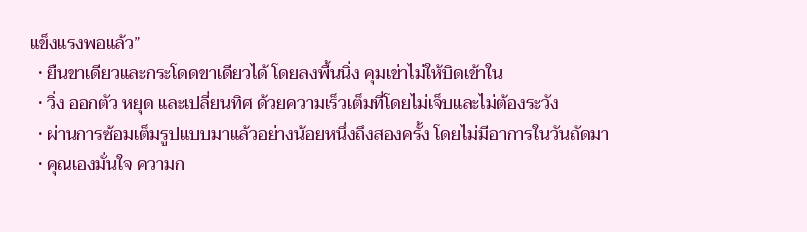แข็งแรงพอแล้ว”
  • ยืนขาเดียวและกระโดดขาเดียวได้ โดยลงพื้นนิ่ง คุมเข่าไม่ให้บิดเข้าใน
  • วิ่ง ออกตัว หยุด และเปลี่ยนทิศ ด้วยความเร็วเต็มที่โดยไม่เจ็บและไม่ต้องระวัง
  • ผ่านการซ้อมเต็มรูปแบบมาแล้วอย่างน้อยหนึ่งถึงสองครั้ง โดยไม่มีอาการในวันถัดมา
  • คุณเองมั่นใจ ความก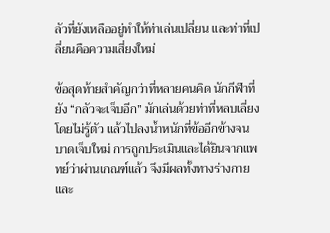ลัวที่ยังเหลืออยู่ทำให้ท่าเล่นเปลี่ยน และท่าที่เปลี่ยนคือความเสี่ยงใหม่

ข้อสุดท้ายสำคัญกว่าที่หลายคนคิด นักกีฬาที่ยัง “กลัวจะเจ็บอีก” มักเล่นด้วยท่าที่หลบเลี่ยงโดยไม่รู้ตัว แล้วไปลงน้ำหนักที่ข้ออีกข้างจนบาดเจ็บใหม่ การถูกประเมินและได้ยินจากแพทย์ว่าผ่านเกณฑ์แล้ว จึงมีผลทั้งทางร่างกายและ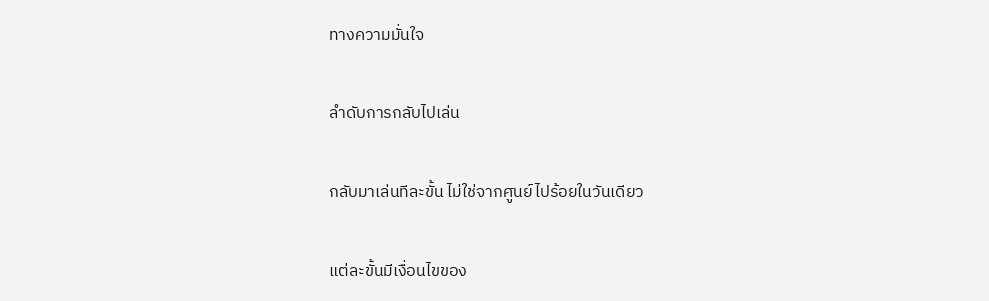ทางความมั่นใจ

ลำดับการกลับไปเล่น

กลับมาเล่นทีละขั้น ไม่ใช่จากศูนย์ไปร้อยในวันเดียว

แต่ละขั้นมีเงื่อนไขของ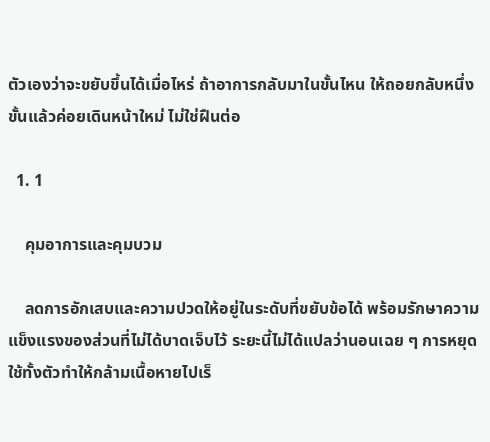ตัวเองว่าจะขยับขึ้นได้เมื่อไหร่ ถ้าอาการกลับมาในขั้นไหน ให้ถอยกลับหนึ่งขั้นแล้วค่อยเดินหน้าใหม่ ไม่ใช่ฝืนต่อ

  1. 1

    คุมอาการและคุมบวม

    ลดการอักเสบและความปวดให้อยู่ในระดับที่ขยับข้อได้ พร้อมรักษาความแข็งแรงของส่วนที่ไม่ได้บาดเจ็บไว้ ระยะนี้ไม่ได้แปลว่านอนเฉย ๆ การหยุดใช้ทั้งตัวทำให้กล้ามเนื้อหายไปเร็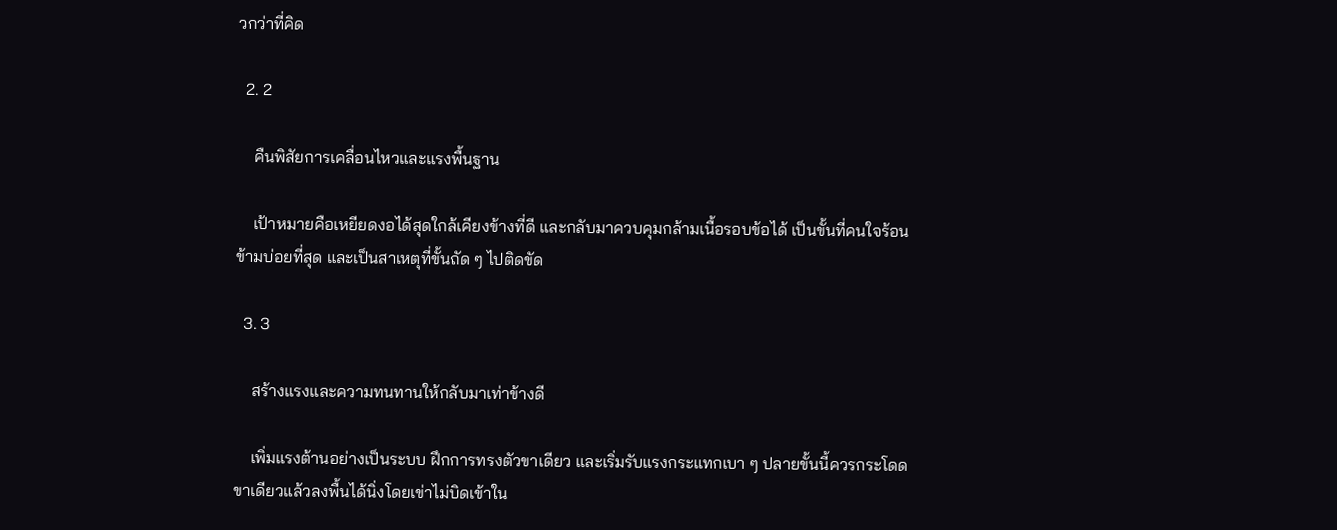วกว่าที่คิด

  2. 2

    คืนพิสัยการเคลื่อนไหวและแรงพื้นฐาน

    เป้าหมายคือเหยียดงอได้สุดใกล้เคียงข้างที่ดี และกลับมาควบคุมกล้ามเนื้อรอบข้อได้ เป็นขั้นที่คนใจร้อนข้ามบ่อยที่สุด และเป็นสาเหตุที่ขั้นถัด ๆ ไปติดขัด

  3. 3

    สร้างแรงและความทนทานให้กลับมาเท่าข้างดี

    เพิ่มแรงต้านอย่างเป็นระบบ ฝึกการทรงตัวขาเดียว และเริ่มรับแรงกระแทกเบา ๆ ปลายขั้นนี้ควรกระโดดขาเดียวแล้วลงพื้นได้นิ่งโดยเข่าไม่บิดเข้าใน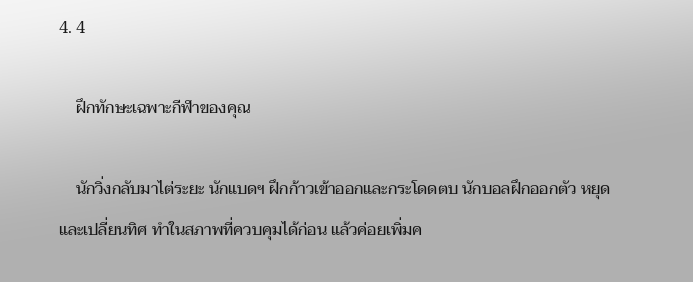4. 4

    ฝึกทักษะเฉพาะกีฬาของคุณ

    นักวิ่งกลับมาไต่ระยะ นักแบดฯ ฝึกก้าวเข้าออกและกระโดดตบ นักบอลฝึกออกตัว หยุด และเปลี่ยนทิศ ทำในสภาพที่ควบคุมได้ก่อน แล้วค่อยเพิ่มค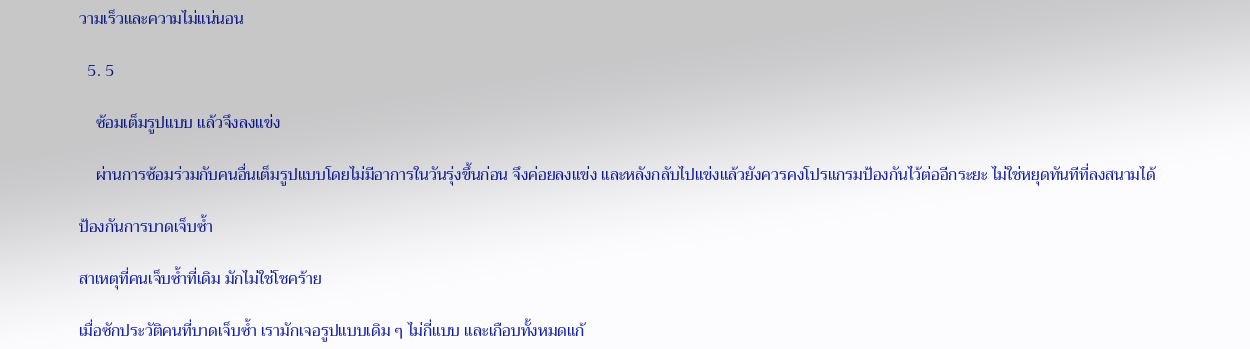วามเร็วและความไม่แน่นอน

  5. 5

    ซ้อมเต็มรูปแบบ แล้วจึงลงแข่ง

    ผ่านการซ้อมร่วมกับคนอื่นเต็มรูปแบบโดยไม่มีอาการในวันรุ่งขึ้นก่อน จึงค่อยลงแข่ง และหลังกลับไปแข่งแล้วยังควรคงโปรแกรมป้องกันไว้ต่ออีกระยะ ไม่ใช่หยุดทันทีที่ลงสนามได้

ป้องกันการบาดเจ็บซ้ำ

สาเหตุที่คนเจ็บซ้ำที่เดิม มักไม่ใช่โชคร้าย

เมื่อซักประวัติคนที่บาดเจ็บซ้ำ เรามักเจอรูปแบบเดิม ๆ ไม่กี่แบบ และเกือบทั้งหมดแก้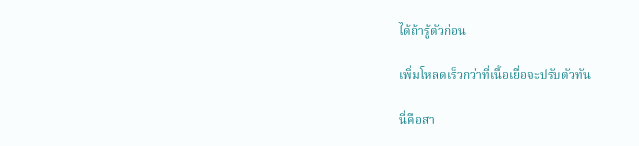ได้ถ้ารู้ตัวก่อน

เพิ่มโหลดเร็วกว่าที่เนื้อเยื่อจะปรับตัวทัน

นี่คือสา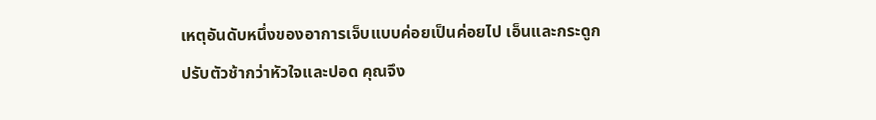เหตุอันดับหนึ่งของอาการเจ็บแบบค่อยเป็นค่อยไป เอ็นและกระดูกปรับตัวช้ากว่าหัวใจและปอด คุณจึง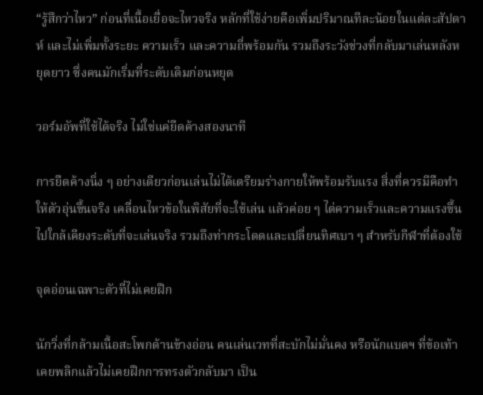“รู้สึกว่าไหว” ก่อนที่เนื้อเยื่อจะไหวจริง หลักที่ใช้ง่ายคือเพิ่มปริมาณทีละน้อยในแต่ละสัปดาห์ และไม่เพิ่มทั้งระยะ ความเร็ว และความถี่พร้อมกัน รวมถึงระวังช่วงที่กลับมาเล่นหลังหยุดยาว ซึ่งคนมักเริ่มที่ระดับเดิมก่อนหยุด

วอร์มอัพที่ใช้ได้จริง ไม่ใช่แค่ยืดค้างสองนาที

การยืดค้างนิ่ง ๆ อย่างเดียวก่อนเล่นไม่ได้เตรียมร่างกายให้พร้อมรับแรง สิ่งที่ควรมีคือทำให้ตัวอุ่นขึ้นจริง เคลื่อนไหวข้อในพิสัยที่จะใช้เล่น แล้วค่อย ๆ ไต่ความเร็วและความแรงขึ้นไปใกล้เคียงระดับที่จะเล่นจริง รวมถึงท่ากระโดดและเปลี่ยนทิศเบา ๆ สำหรับกีฬาที่ต้องใช้

จุดอ่อนเฉพาะตัวที่ไม่เคยฝึก

นักวิ่งที่กล้ามเนื้อสะโพกด้านข้างอ่อน คนเล่นเวทที่สะบักไม่มั่นคง หรือนักแบดฯ ที่ข้อเท้าเคยพลิกแล้วไม่เคยฝึกการทรงตัวกลับมา เป็น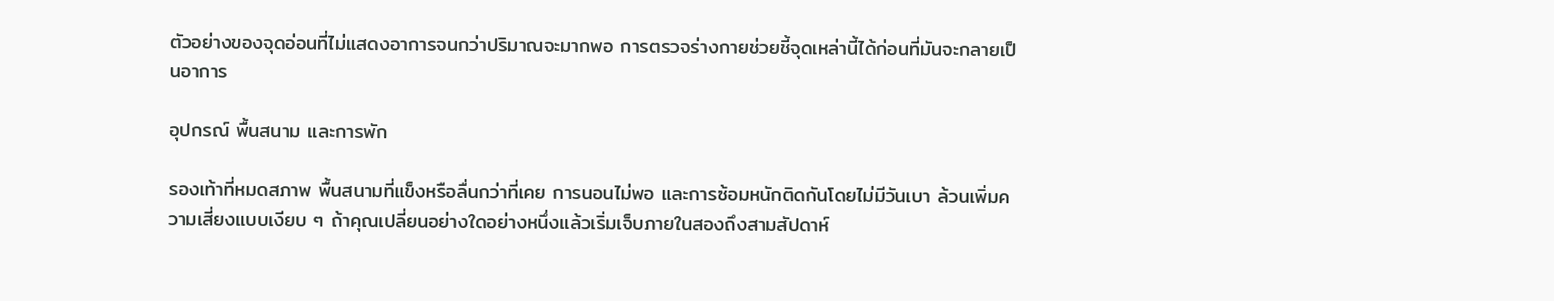ตัวอย่างของจุดอ่อนที่ไม่แสดงอาการจนกว่าปริมาณจะมากพอ การตรวจร่างกายช่วยชี้จุดเหล่านี้ได้ก่อนที่มันจะกลายเป็นอาการ

อุปกรณ์ พื้นสนาม และการพัก

รองเท้าที่หมดสภาพ พื้นสนามที่แข็งหรือลื่นกว่าที่เคย การนอนไม่พอ และการซ้อมหนักติดกันโดยไม่มีวันเบา ล้วนเพิ่มความเสี่ยงแบบเงียบ ๆ ถ้าคุณเปลี่ยนอย่างใดอย่างหนึ่งแล้วเริ่มเจ็บภายในสองถึงสามสัปดาห์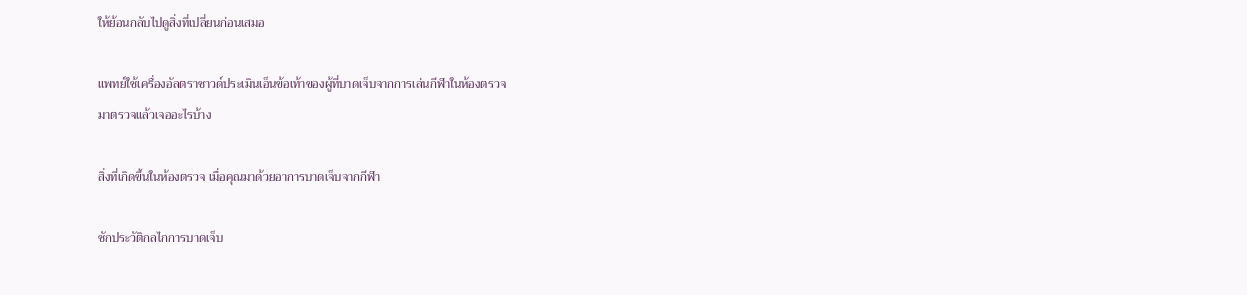ให้ย้อนกลับไปดูสิ่งที่เปลี่ยนก่อนเสมอ

แพทย์ใช้เครื่องอัลตราซาวด์ประเมินเอ็นข้อเท้าของผู้ที่บาดเจ็บจากการเล่นกีฬาในห้องตรวจ
มาตรวจแล้วเจออะไรบ้าง

สิ่งที่เกิดขึ้นในห้องตรวจ เมื่อคุณมาด้วยอาการบาดเจ็บจากกีฬา

ซักประวัติกลไกการบาดเจ็บ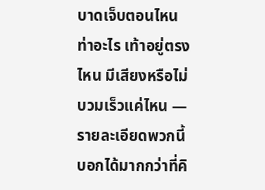บาดเจ็บตอนไหน ท่าอะไร เท้าอยู่ตรงไหน มีเสียงหรือไม่ บวมเร็วแค่ไหน — รายละเอียดพวกนี้บอกได้มากกว่าที่คิ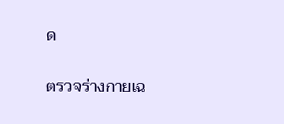ด

ตรวจร่างกายเฉ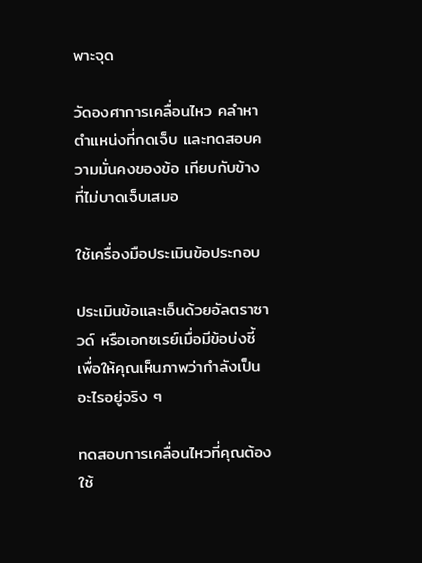พาะจุด

วัดองศาการเคลื่อนไหว คลำหาตำแหน่งที่กดเจ็บ และทดสอบความมั่นคงของข้อ เทียบกับข้างที่ไม่บาดเจ็บเสมอ

ใช้เครื่องมือประเมินข้อประกอบ

ประเมินข้อและเอ็นด้วยอัลตราซาวด์ หรือเอกซเรย์เมื่อมีข้อบ่งชี้ เพื่อให้คุณเห็นภาพว่ากำลังเป็นอะไรอยู่จริง ๆ

ทดสอบการเคลื่อนไหวที่คุณต้องใช้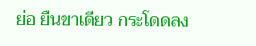ย่อ ยืนขาเดียว กระโดดลง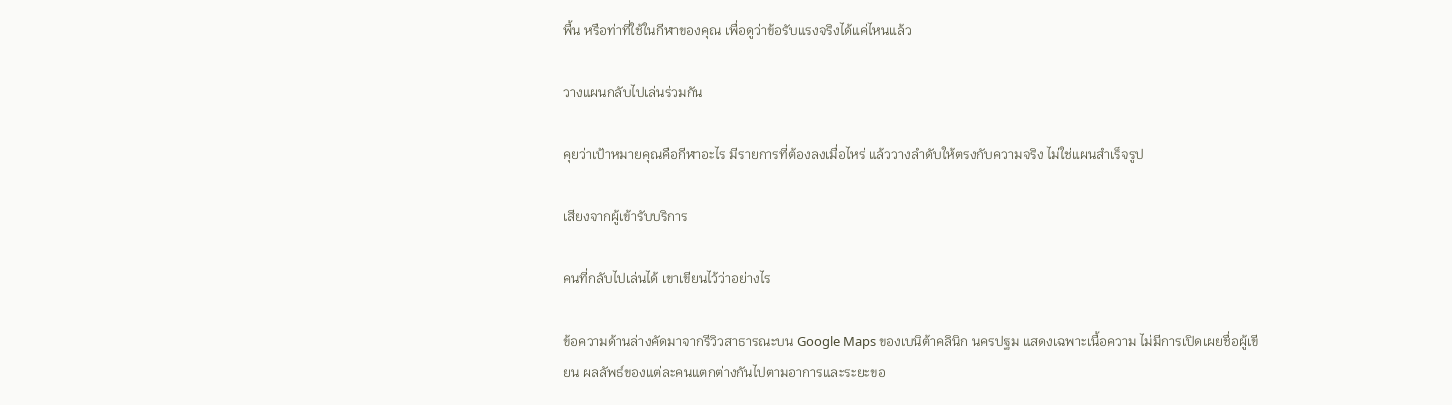พื้น หรือท่าที่ใช้ในกีฬาของคุณ เพื่อดูว่าข้อรับแรงจริงได้แค่ไหนแล้ว

วางแผนกลับไปเล่นร่วมกัน

คุยว่าเป้าหมายคุณคือกีฬาอะไร มีรายการที่ต้องลงเมื่อไหร่ แล้ววางลำดับให้ตรงกับความจริง ไม่ใช่แผนสำเร็จรูป

เสียงจากผู้เข้ารับบริการ

คนที่กลับไปเล่นได้ เขาเขียนไว้ว่าอย่างไร

ข้อความด้านล่างคัดมาจากรีวิวสาธารณะบน Google Maps ของเบนิต้าคลินิก นครปฐม แสดงเฉพาะเนื้อความ ไม่มีการเปิดเผยชื่อผู้เขียน ผลลัพธ์ของแต่ละคนแตกต่างกันไปตามอาการและระยะขอ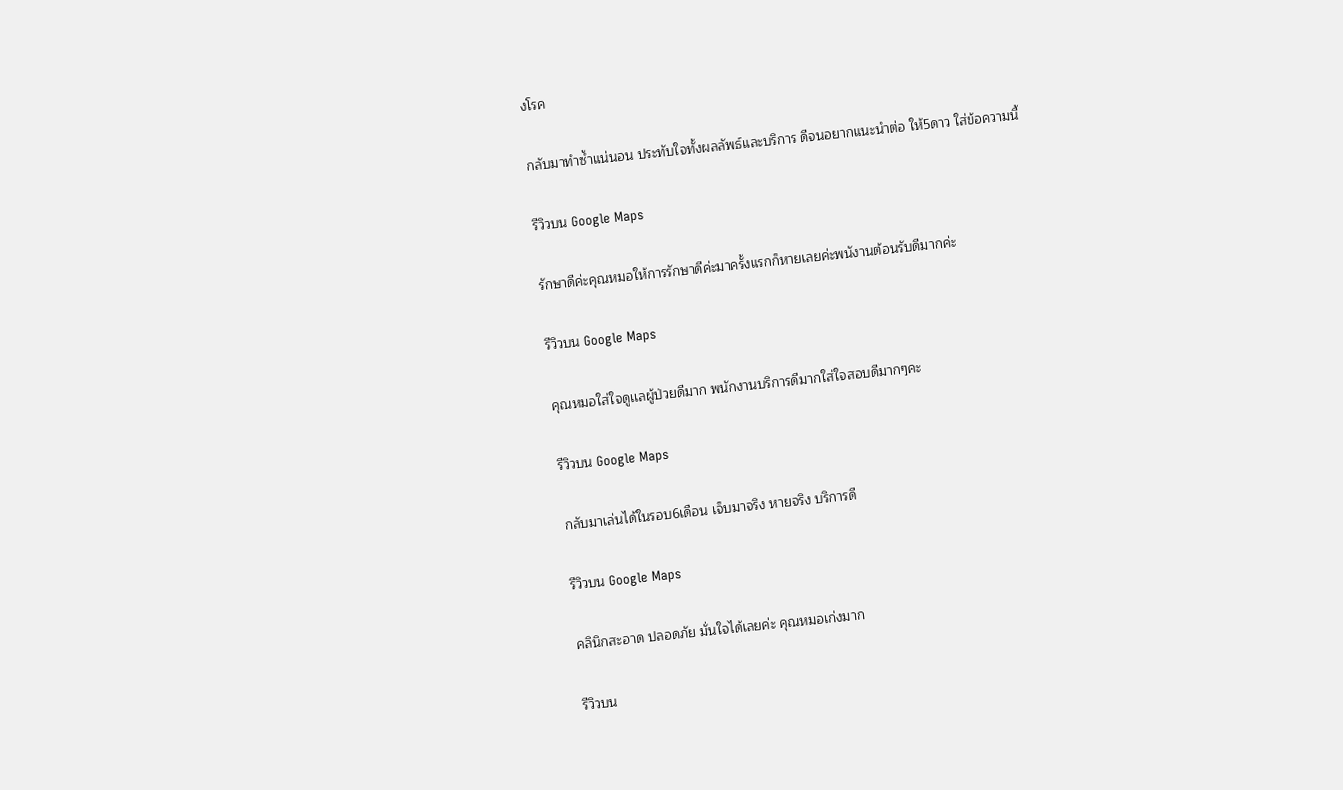งโรค

กลับมาทำซ้ำแน่นอน ประทับใจทั้งผลลัพธ์และบริการ ดีจนอยากแนะนำต่อ ให้5ดาว ใส่ข้อความนี้

รีวิวบน Google Maps

รักษาดีค่ะคุณหมอให้การรักษาดีค่ะมาครั้งแรกก็หายเลยค่ะพนังานต้อนรับดีมากค่ะ

รีวิวบน Google Maps

คุณหมอใส่ใจดูเเลผู้ป่วยดีมาก พนักงานบริการดีมากใส่ใจสอบดีมากๆคะ

รีวิวบน Google Maps

กลับมาเล่นได้ในรอบ6เดือน เจ็บมาจริง หายจริง บริการดี

รีวิวบน Google Maps

คลินิกสะอาด ปลอดภัย มั่นใจได้เลยค่ะ คุณหมอเก่งมาก

รีวิวบน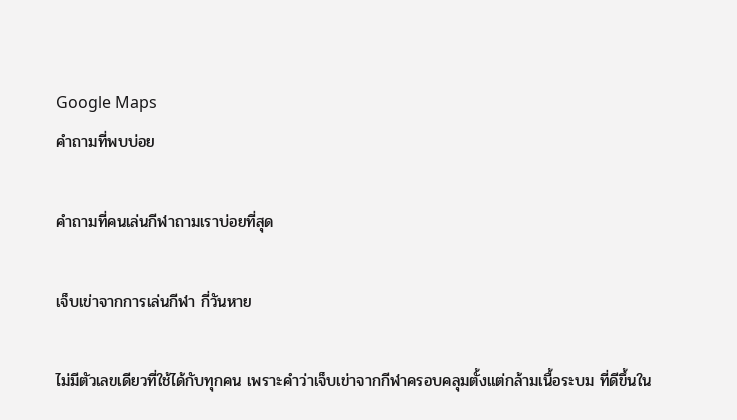Google Maps
คำถามที่พบบ่อย

คำถามที่คนเล่นกีฬาถามเราบ่อยที่สุด

เจ็บเข่าจากการเล่นกีฬา กี่วันหาย

ไม่มีตัวเลขเดียวที่ใช้ได้กับทุกคน เพราะคำว่าเจ็บเข่าจากกีฬาครอบคลุมตั้งแต่กล้ามเนื้อระบม ที่ดีขึ้นใน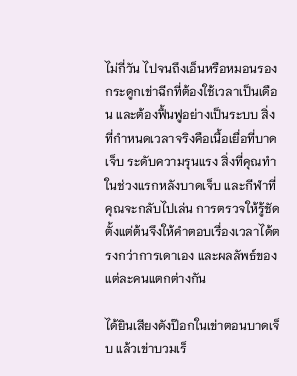ไม่กี่วัน ไปจนถึงเอ็นหรือหมอนรองกระดูกเข่าฉีกที่ต้องใช้เวลาเป็นเดือน และต้องฟื้นฟูอย่างเป็นระบบ สิ่งที่กำหนดเวลาจริงคือเนื้อเยื่อที่บาดเจ็บ ระดับความรุนแรง สิ่งที่คุณทำในช่วงแรกหลังบาดเจ็บ และกีฬาที่คุณจะกลับไปเล่น การตรวจให้รู้ชัดตั้งแต่ต้นจึงให้คำตอบเรื่องเวลาได้ตรงกว่าการเดาเอง และผลลัพธ์ของแต่ละคนแตกต่างกัน

ได้ยินเสียงดังป๊อกในเข่าตอนบาดเจ็บ แล้วเข่าบวมเร็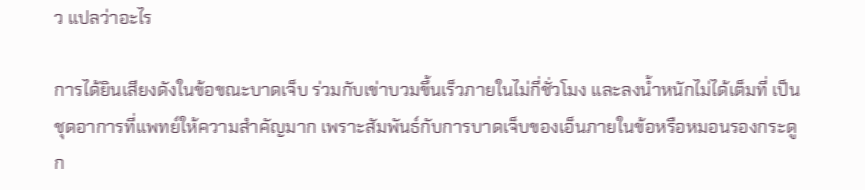ว แปลว่าอะไร

การได้ยินเสียงดังในข้อขณะบาดเจ็บ ร่วมกับเข่าบวมขึ้นเร็วภายในไม่กี่ชั่วโมง และลงน้ำหนักไม่ได้เต็มที่ เป็นชุดอาการที่แพทย์ให้ความสำคัญมาก เพราะสัมพันธ์กับการบาดเจ็บของเอ็นภายในข้อหรือหมอนรองกระดูก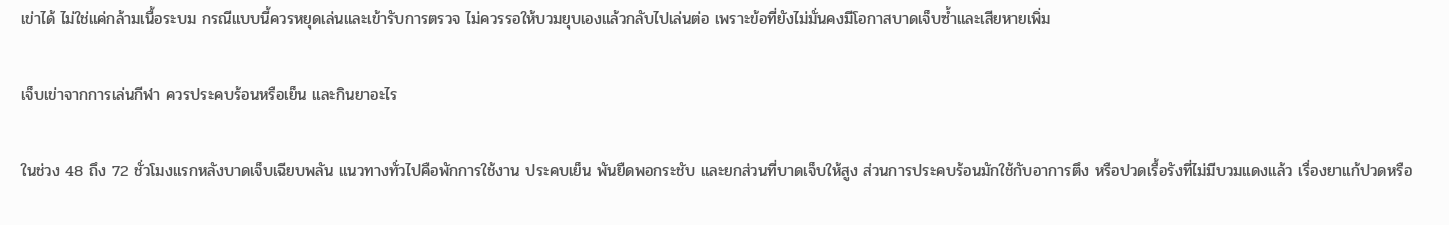เข่าได้ ไม่ใช่แค่กล้ามเนื้อระบม กรณีแบบนี้ควรหยุดเล่นและเข้ารับการตรวจ ไม่ควรรอให้บวมยุบเองแล้วกลับไปเล่นต่อ เพราะข้อที่ยังไม่มั่นคงมีโอกาสบาดเจ็บซ้ำและเสียหายเพิ่ม

เจ็บเข่าจากการเล่นกีฬา ควรประคบร้อนหรือเย็น และกินยาอะไร

ในช่วง 48 ถึง 72 ชั่วโมงแรกหลังบาดเจ็บเฉียบพลัน แนวทางทั่วไปคือพักการใช้งาน ประคบเย็น พันยืดพอกระชับ และยกส่วนที่บาดเจ็บให้สูง ส่วนการประคบร้อนมักใช้กับอาการตึง หรือปวดเรื้อรังที่ไม่มีบวมแดงแล้ว เรื่องยาแก้ปวดหรือ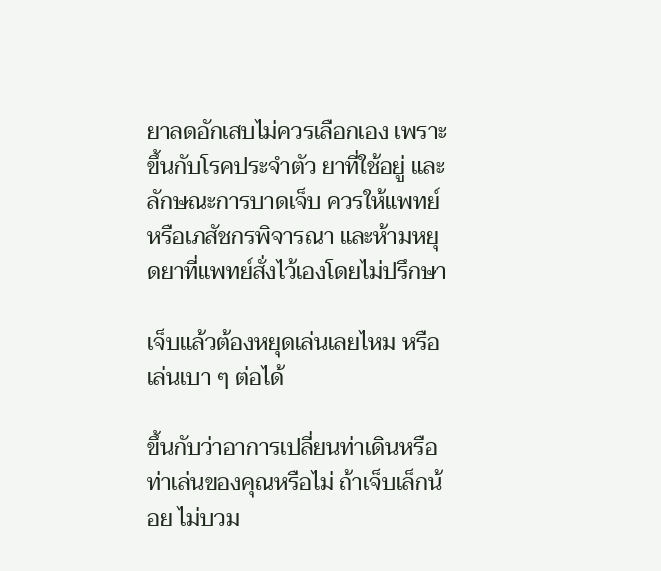ยาลดอักเสบไม่ควรเลือกเอง เพราะขึ้นกับโรคประจำตัว ยาที่ใช้อยู่ และลักษณะการบาดเจ็บ ควรให้แพทย์หรือเภสัชกรพิจารณา และห้ามหยุดยาที่แพทย์สั่งไว้เองโดยไม่ปรึกษา

เจ็บแล้วต้องหยุดเล่นเลยไหม หรือเล่นเบา ๆ ต่อได้

ขึ้นกับว่าอาการเปลี่ยนท่าเดินหรือท่าเล่นของคุณหรือไม่ ถ้าเจ็บเล็กน้อย ไม่บวม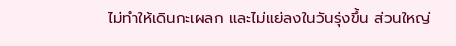ไม่ทำให้เดินกะเผลก และไม่แย่ลงในวันรุ่งขึ้น ส่วนใหญ่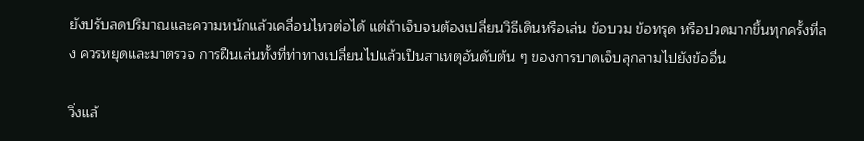ยังปรับลดปริมาณและความหนักแล้วเคลื่อนไหวต่อได้ แต่ถ้าเจ็บจนต้องเปลี่ยนวิธีเดินหรือเล่น ข้อบวม ข้อทรุด หรือปวดมากขึ้นทุกครั้งที่ลง ควรหยุดและมาตรวจ การฝืนเล่นทั้งที่ท่าทางเปลี่ยนไปแล้วเป็นสาเหตุอันดับต้น ๆ ของการบาดเจ็บลุกลามไปยังข้ออื่น

วิ่งแล้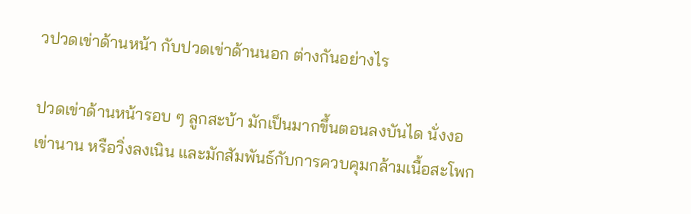วปวดเข่าด้านหน้า กับปวดเข่าด้านนอก ต่างกันอย่างไร

ปวดเข่าด้านหน้ารอบ ๆ ลูกสะบ้า มักเป็นมากขึ้นตอนลงบันได นั่งงอเข่านาน หรือวิ่งลงเนิน และมักสัมพันธ์กับการควบคุมกล้ามเนื้อสะโพก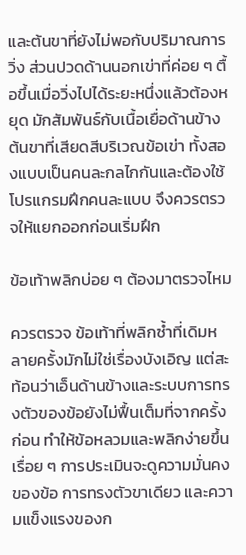และต้นขาที่ยังไม่พอกับปริมาณการวิ่ง ส่วนปวดด้านนอกเข่าที่ค่อย ๆ ตื้อขึ้นเมื่อวิ่งไปได้ระยะหนึ่งแล้วต้องหยุด มักสัมพันธ์กับเนื้อเยื่อด้านข้างต้นขาที่เสียดสีบริเวณข้อเข่า ทั้งสองแบบเป็นคนละกลไกกันและต้องใช้โปรแกรมฝึกคนละแบบ จึงควรตรวจให้แยกออกก่อนเริ่มฝึก

ข้อเท้าพลิกบ่อย ๆ ต้องมาตรวจไหม

ควรตรวจ ข้อเท้าที่พลิกซ้ำที่เดิมหลายครั้งมักไม่ใช่เรื่องบังเอิญ แต่สะท้อนว่าเอ็นด้านข้างและระบบการทรงตัวของข้อยังไม่ฟื้นเต็มที่จากครั้งก่อน ทำให้ข้อหลวมและพลิกง่ายขึ้นเรื่อย ๆ การประเมินจะดูความมั่นคงของข้อ การทรงตัวขาเดียว และความแข็งแรงของก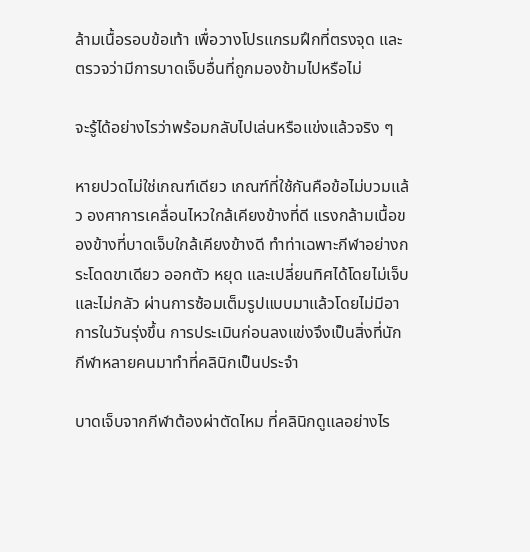ล้ามเนื้อรอบข้อเท้า เพื่อวางโปรแกรมฝึกที่ตรงจุด และตรวจว่ามีการบาดเจ็บอื่นที่ถูกมองข้ามไปหรือไม่

จะรู้ได้อย่างไรว่าพร้อมกลับไปเล่นหรือแข่งแล้วจริง ๆ

หายปวดไม่ใช่เกณฑ์เดียว เกณฑ์ที่ใช้กันคือข้อไม่บวมแล้ว องศาการเคลื่อนไหวใกล้เคียงข้างที่ดี แรงกล้ามเนื้อของข้างที่บาดเจ็บใกล้เคียงข้างดี ทำท่าเฉพาะกีฬาอย่างกระโดดขาเดียว ออกตัว หยุด และเปลี่ยนทิศได้โดยไม่เจ็บและไม่กลัว ผ่านการซ้อมเต็มรูปแบบมาแล้วโดยไม่มีอาการในวันรุ่งขึ้น การประเมินก่อนลงแข่งจึงเป็นสิ่งที่นักกีฬาหลายคนมาทำที่คลินิกเป็นประจำ

บาดเจ็บจากกีฬาต้องผ่าตัดไหม ที่คลินิกดูแลอย่างไร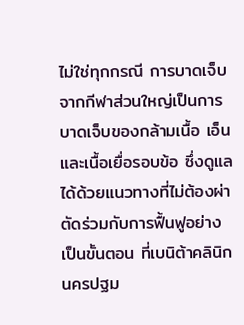ไม่ใช่ทุกกรณี การบาดเจ็บจากกีฬาส่วนใหญ่เป็นการบาดเจ็บของกล้ามเนื้อ เอ็น และเนื้อเยื่อรอบข้อ ซึ่งดูแลได้ด้วยแนวทางที่ไม่ต้องผ่าตัดร่วมกับการฟื้นฟูอย่างเป็นขั้นตอน ที่เบนิต้าคลินิก นครปฐม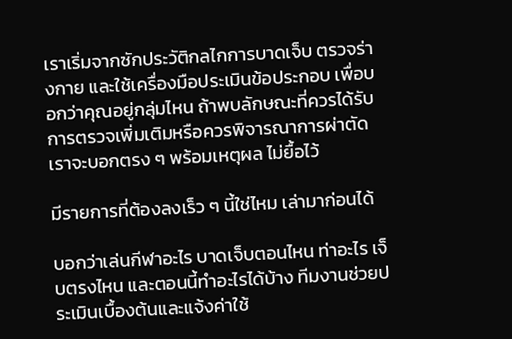เราเริ่มจากซักประวัติกลไกการบาดเจ็บ ตรวจร่างกาย และใช้เครื่องมือประเมินข้อประกอบ เพื่อบอกว่าคุณอยู่กลุ่มไหน ถ้าพบลักษณะที่ควรได้รับการตรวจเพิ่มเติมหรือควรพิจารณาการผ่าตัด เราจะบอกตรง ๆ พร้อมเหตุผล ไม่ยื้อไว้

มีรายการที่ต้องลงเร็ว ๆ นี้ใช่ไหม เล่ามาก่อนได้

บอกว่าเล่นกีฬาอะไร บาดเจ็บตอนไหน ท่าอะไร เจ็บตรงไหน และตอนนี้ทำอะไรได้บ้าง ทีมงานช่วยประเมินเบื้องต้นและแจ้งค่าใช้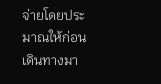จ่ายโดยประมาณให้ก่อนเดินทางมา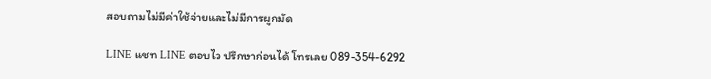สอบถามไม่มีค่าใช้จ่ายและไม่มีการผูกมัด

LINE แชท LINE ตอบไว ปรึกษาก่อนได้ โทรเลย 089-354-6292